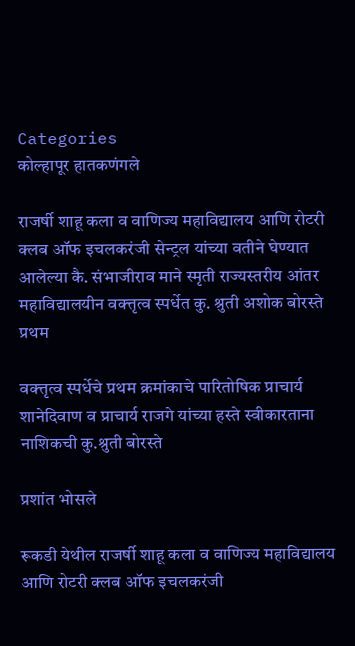Categories
कोल्हापूर हातकणंगले

राजर्षी शाहू कला व वाणिज्य महाविद्यालय आणि रोटरी क्लब ऑफ इचलकरंजी सेन्ट्रल यांच्या वतीने घेण्यात आलेल्या कै. संभाजीराव माने स्मृती राज्यस्तरीय आंतर महाविद्यालयीन वक्त्तृत्व स्पर्धेत कु. श्रुती अशोक बोरस्ते प्रथम

वक्त्तृत्व स्पर्धेचे प्रथम क्रमांकाचे पारितोषिक प्राचार्य शानेदिवाण व प्राचार्य राजगे यांच्या हस्ते स्वीकारताना नाशिकची कु.श्रुती बोरस्ते

प्रशांत भोसले

रूकडी येथील राजर्षी शाहू कला व वाणिज्य महाविद्यालय आणि रोटरी क्लब ऑफ इचलकरंजी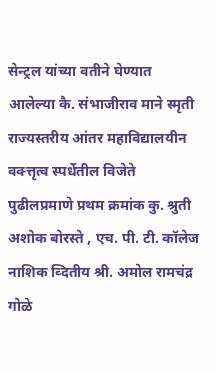सेन्ट्रल यांच्या वतीने घेण्यात आलेल्या कै. संभाजीराव माने स्मृती राज्यस्तरीय आंतर महाविद्यालयीन वक्त्तृत्व स्पर्धेतील विजेते पुढीलप्रमाणे प्रथम क्रमांक कु. श्रुती अशोक बोरस्ते , एच. पी. टी. कॉलेज नाशिक व्दितीय श्री. अमोल रामचंद्र गोळे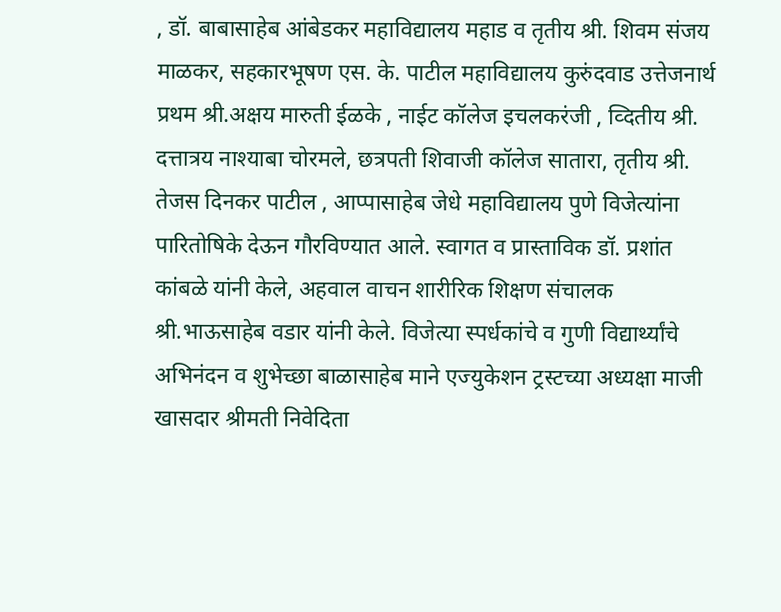, डॉ. बाबासाहेब आंबेडकर महाविद्यालय महाड व तृतीय श्री. शिवम संजय माळकर, सहकारभूषण एस. के. पाटील महाविद्यालय कुरुंदवाड उत्तेजनार्थ प्रथम श्री.अक्षय मारुती ईळके , नाईट कॉलेज इचलकरंजी , व्दितीय श्री. दत्तात्रय नाश्याबा चोरमले, छत्रपती शिवाजी कॉलेज सातारा, तृतीय श्री. तेजस दिनकर पाटील , आप्पासाहेब जेधे महाविद्यालय पुणे विजेत्यांना पारितोषिके देऊन गौरविण्यात आले. स्वागत व प्रास्ताविक डॉ. प्रशांत कांबळे यांनी केले, अहवाल वाचन शारीरिक शिक्षण संचालक श्री.भाऊसाहेब वडार यांनी केले. विजेत्या स्पर्धकांचे व गुणी विद्यार्थ्यांचे अभिनंदन व शुभेच्छा बाळासाहेब माने एज्युकेशन ट्रस्टच्या अध्यक्षा माजी खासदार श्रीमती निवेदिता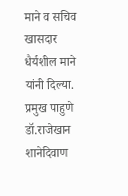माने व सचिव खासदार धैर्यशील माने यांनी दिल्या. प्रमुख पाहुणे डॉ.राजेखान शानेदिवाण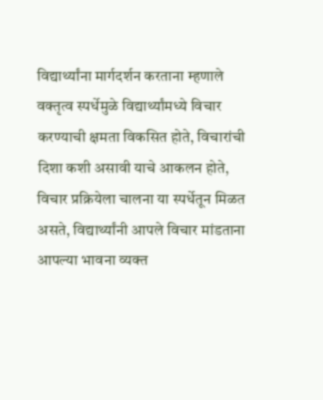विद्यार्थ्यांना मार्गदर्शन करताना म्हणाले वक्तृत्व स्पर्धेमुळे विद्यार्थ्यांमध्ये विचार करण्याची क्षमता विकसित होते, विचारांची दिशा कशी असावी याचे आकलन होते, विचार प्रक्रियेला चालना या स्पर्धेतून मिळत असते, विद्यार्थ्यांनी आपले विचार मांडताना
आपल्या भावना व्यक्त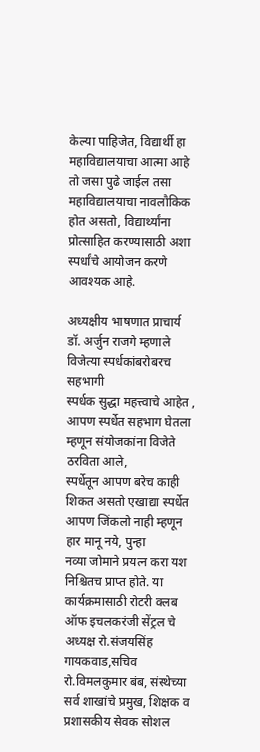केल्या पाहिजेत, विद्यार्थी हा महाविद्यालयाचा आत्मा आहे तो जसा पुढे जाईल तसा
महाविद्यालयाचा नावलौकिक होत असतो, विद्यार्थ्यांना प्रोत्साहित करण्यासाठी अशा स्पर्धांचे आयोजन करणे
आवश्यक आहे.

अध्यक्षीय भाषणात प्राचार्य डॉ. अर्जुन राजगे म्हणाले विजेत्या स्पर्धकांबरोबरच सहभागी
स्पर्धक सुद्धा महत्त्वाचे आहेत , आपण स्पर्धेत सहभाग घेतला म्हणून संयोजकांना विजेते ठरविता आले,
स्पर्धेतून आपण बरेच काही शिकत असतो एखाद्या स्पर्धेत आपण जिंकलो नाही म्हणून हार मानू नये, पुन्हा
नव्या जोमाने प्रयत्न करा यश निश्चितच प्राप्त होते. या कार्यक्रमासाठी रोटरी क्लब ऑफ इचलकरंजी सेंट्रल चे
अध्यक्ष रो.संजयसिंह गायकवाड,सचिव रो.विमलकुमार बंब, संस्थेच्या सर्व शाखांचे प्रमुख, शिक्षक व
प्रशासकीय सेवक सोशल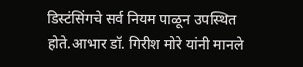डिस्टंसिंगचे सर्व नियम पाळून उपस्थित होते.आभार डॉ. गिरीश मोरे यांनी मानले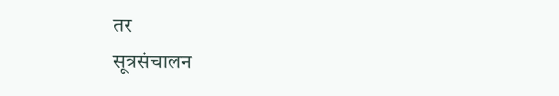तर
सूत्रसंचालन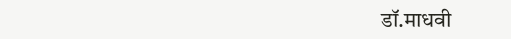डॉ.माधवी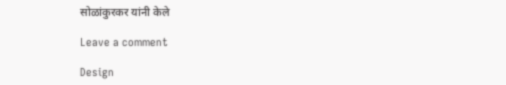सोळांकुरकर यांनी केले

Leave a comment

Design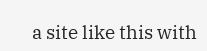a site like this with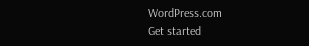WordPress.com
Get started